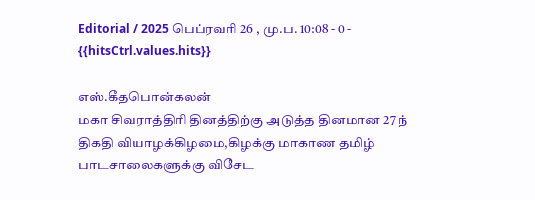Editorial / 2025 பெப்ரவரி 26 , மு.ப. 10:08 - 0 - {{hitsCtrl.values.hits}}

எஸ்.கீதபொன்கலன்
மகா சிவராத்திரி தினத்திற்கு அடுத்த தினமான 27 ந் திகதி வியாழக்கிழமை,கிழக்கு மாகாண தமிழ் பாடசாலைகளுக்கு விசேட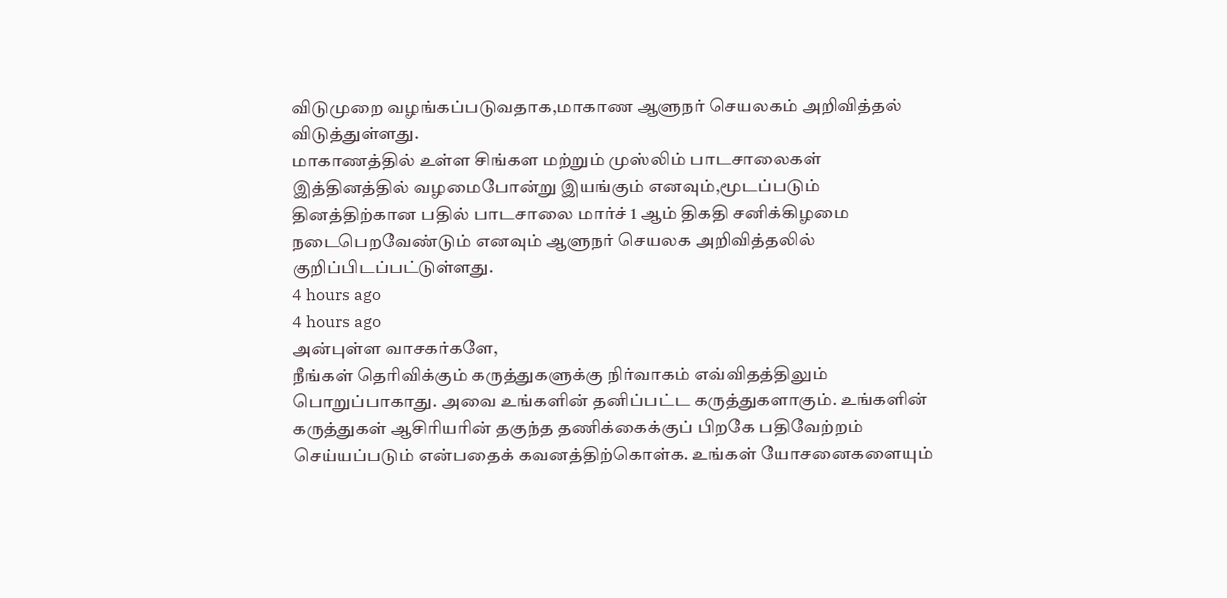விடுமுறை வழங்கப்படுவதாக,மாகாண ஆளுநர் செயலகம் அறிவித்தல் விடுத்துள்ளது.
மாகாணத்தில் உள்ள சிங்கள மற்றும் முஸ்லிம் பாடசாலைகள் இத்தினத்தில் வழமைபோன்று இயங்கும் எனவும்,மூடப்படும் தினத்திற்கான பதில் பாடசாலை மார்ச் 1 ஆம் திகதி சனிக்கிழமை நடைபெறவேண்டும் எனவும் ஆளுநர் செயலக அறிவித்தலில் குறிப்பிடப்பட்டுள்ளது.
4 hours ago
4 hours ago
அன்புள்ள வாசகர்களே,
நீங்கள் தெரிவிக்கும் கருத்துகளுக்கு நிர்வாகம் எவ்விதத்திலும் பொறுப்பாகாது. அவை உங்களின் தனிப்பட்ட கருத்துகளாகும். உங்களின் கருத்துகள் ஆசிரியரின் தகுந்த தணிக்கைக்குப் பிறகே பதிவேற்றம் செய்யப்படும் என்பதைக் கவனத்திற்கொள்க. உங்கள் யோசனைகளையும்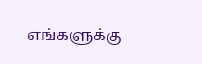எங்களுக்கு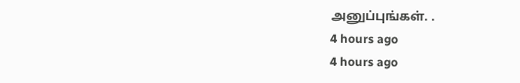அனுப்புங்கள். .
4 hours ago
4 hours ago